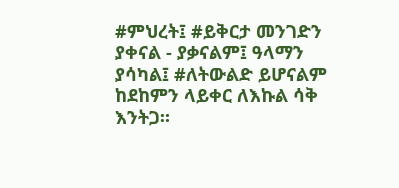#ምህረት፤ #ይቅርታ መንገድን ያቀናል - ያቃናልም፤ ዓላማን ያሳካል፤ #ለትውልድ ይሆናልም ከደከምን ላይቀር ለእኩል ሳቅ እንትጋ።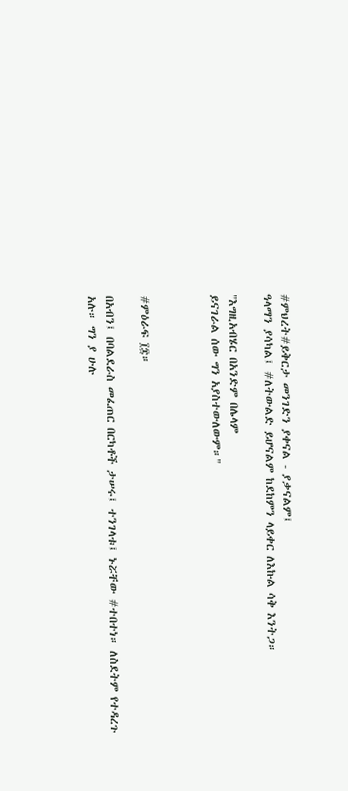#ምህረት#ይቅርታ መንገድን ያቀናል - ያቃናልም፤
ዓላማን ያሳካል፤ #ለትውልድ ይሆናልም ከደከምን ላይቀር ለእኩል ሳቅ እንትጋ።

"እግዚአብሄር በአንድም በሌላም
ይናገራል ሰው ግን አያስተውለውም።"



#ምዕራፍ ፲፰።

በአብን፤ በባልደራስ መፈጠር በርካቶች ታሠሩ፤ ተንገላቱ፤ ኑሯቸው #ተበተነ። ለስደትም የተዳረጉ አሉ። ግን ያ ሁሉ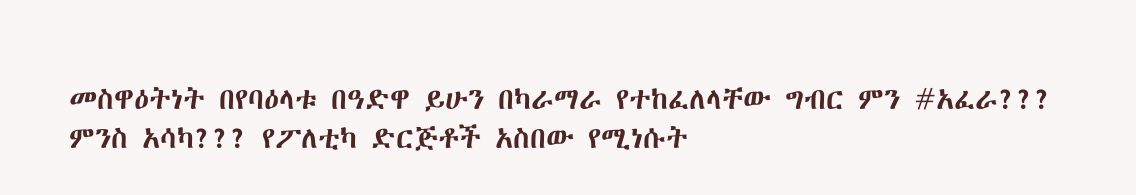መስዋዕትነት በየባዕላቱ በዓድዋ ይሁን በካራማራ የተከፈለላቸው ግብር ምን #አፈራ??? ምንስ አሳካ??? የፖለቲካ ድርጅቶች አስበው የሚነሱት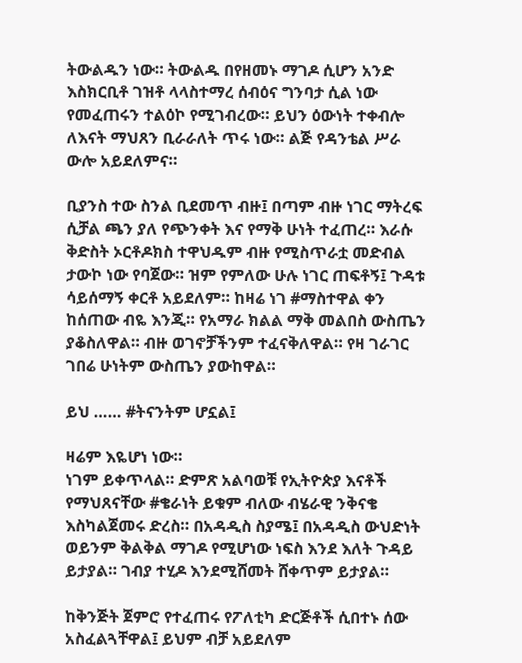ትውልዱን ነው። ትውልዱ በየዘመኑ ማገዶ ሲሆን አንድ እስክርቢቶ ገዝቶ ላላስተማረ ሰብዕና ግንባታ ሲል ነው የመፈጠሩን ተልዕኮ የሚገብረው። ይህን ዕውነት ተቀብሎ ለእናት ማህጸን ቢራራለት ጥሩ ነው። ልጅ የዳንቴል ሥራ ውሎ አይደለምና።

ቢያንስ ተው ስንል ቢደመጥ ብዙ፤ በጣም ብዙ ነገር ማትረፍ ሲቻል ጫን ያለ የጭንቀት እና የማቅ ሁነት ተፈጠረ። እራሱ ቅድስት ኦርቶዶክስ ተዋህዱም ብዙ የሚስጥራቷ መድብል ታውኮ ነው የባጀው። ዝም የምለው ሁሉ ነገር ጠፍቶኝ፤ ጉዳቱ ሳይሰማኝ ቀርቶ አይደለም። ከዛሬ ነገ #ማስተዋል ቀን ከሰጠው ብዬ እንጂ። የአማራ ክልል ማቅ መልበስ ውስጤን ያቆስለዋል። ብዙ ወገኖቻችንም ተፈናቅለዋል። የዛ ገራገር ገበሬ ሁነትም ውስጤን ያውከዋል።

ይህ …… #ትናንትም ሆኗል፤

ዛሬም እዬሆነ ነው።
ነገም ይቀጥላል። ድምጽ አልባወቹ የኢትዮጵያ እናቶች የማህጸናቸው #ቄራነት ይቁም ብለው ብሄራዊ ንቅናቄ እስካልጀመሩ ድረስ። በአዳዲስ ስያሜ፤ በአዳዲስ ውህድነት ወይንም ቅልቅል ማገዶ የሚሆነው ነፍስ እንደ እለት ጉዳይ ይታያል። ገብያ ተሂዶ እንደሚሸመት ሸቀጥም ይታያል።

ከቅንጅት ጀምሮ የተፈጠሩ የፖለቲካ ድርጅቶች ሲበተኑ ሰው አስፈልጓቸዋል፤ ይህም ብቻ አይደለም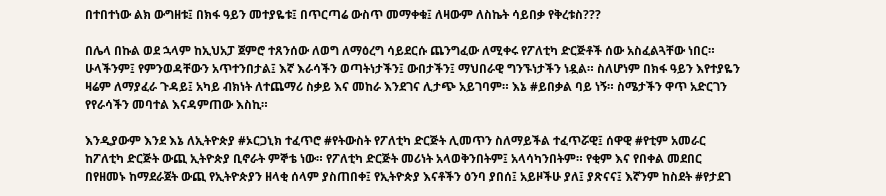በተበተነው ልክ ውግዘቱ፤ በክፋ ዓይን መተያዬቱ፤ በጥርጣሬ ውስጥ መማቀቁ፤ ለዛውም ለስኬት ሳይበቃ የቅረቱስ???

በሌላ በኩል ወደ ኋላም ከኢህአፓ ጀምሮ ተጸንሰው ለወግ ለማዕረግ ሳይደርሱ ጨንግፈው ለሚቀሩ የፖለቲካ ድርጅቶች ሰው አስፈልጓቸው ነበር። ሁላችንም፤ የምንወዳቸውን አጥተንበታል፤ እኛ እራሳችን ወጣትነታችን፤ ውበታችን፤ ማህበራዊ ግንኙነታችን ነዷል። ስለሆነም በክፋ ዓይን እየተያዬን ዛሬም ለማያፈራ ጉዳይ፤ አካይ ብክነት ለተጨማሪ ስቃይ እና መከራ እንደገና ሊታጭ አይገባም። እኔ #ይበቃል ባይ ነኝ። ስሜታችን ዋጥ አድርገን የየራሳችን መባተል እናዳምጠው እስኪ።

እንዲያውም እንደ እኔ ለኢትዮጵያ #ኦርጋኒክ ተፈጥሮ #የትውስት የፖለቲካ ድርጅት ሊመጥን ስለማይችል ተፈጥሯዊ፤ ሰዋዊ #የቲም አመራር ከፖለቲካ ድርጅት ውጪ ኢትዮጵያ ቢኖራት ምኞቴ ነው። የፖለቲካ ድርጅት መሪነት አላወቅንበትም፤ አላሳካንበትም። የቂም እና የበቀል መደበር በየዘመኑ ከማደራጀት ውጪ የኢትዮጵያን ዘላቂ ሰላም ያስጠበቀ፤ የኢትዮጵያ እናቶችን ዕንባ ያበሰ፤ አይዞችሁ ያለ፤ ያጽናና፤ እኛንም ከስደት #የታደገ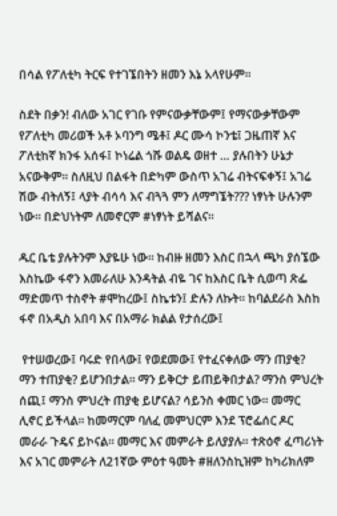በሳል የፖለቲካ ትርፍ የተገኜበትን ዘመን እኔ አላየሁም።

ስደት በቃን! ብለው አገር የገቡ የምናውቃቸውም፤ የማናውቃቸውም የፖለቲካ መሪወች አቶ ኦባንግ ሜቶ፤ ዶር ሙሳ ኮንቴ፤ ጋዜጠኛ እና ፖለቲከኛ ክንፋ አሰፋ፤ ኮነሬል ጎሹ ወልዴ ወዘተ … ያሉበትን ሁኔታ አናውቅም። ስለዚህ በልፋት በድካም ውስጥ አገሬ ብትናፍቀኝ፤ አገሬ ሽው ብትለኝ፤ ላያት ብሳሳ እና ብጓጓ ምን ለማግኜት??? ነፃነት ሁሉንም ነው። በድህነትም ለመኖርም #ነፃነት ይሻልና።

ዱር ቤቴ ያሉትንም እያዬሁ ነው። ከብዙ ዘመን እስር በኋላ ጫካ ያሰኜው እስኬው ፋኖን እመራለሁ እንዳትል ብዬ ገና ከእስር ቤት ሲወጣ ጽፌ ማድመጥ ተስኖት #ሞከረው፤ ስኬቱን፤ ድሉን ለኩት። ከባልደራስ እስከ ፋኖ በአዲስ አበባ እና በአማራ ክልል የታሰረው፤

 የተሠወረው፤ ባሩድ የበላው፤ የወደመው፤ የተፈናቀለው ማን ጠያቂ? ማን ተጠያቂ? ይሆንበታል። ማን ይቅርታ ይጠይቅበታል? ማንስ ምህረት ሰጪ፤ ማንስ ምህረት ጠያቂ ይሆናል? ሳይንስ ቀመር ነው። መማር ሊኖር ይችላል። ከመማርም ባለፈ መምህርም እንደ ፕሮፌሰር ዶር መራራ ጉዴና ይኮናል። መማር እና መምራት ይለያያሉ። ተጽዕኖ ፈጣሪነት እና አገር መምራት ለ21ኛው ምዕተ ዓመት #ዘለንስኪዝም ከካሪክለም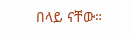በላይ ናቸው።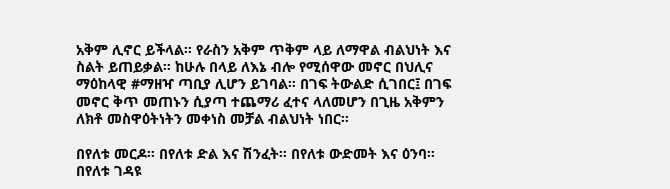አቅም ሊኖር ይችላል። የራስን አቅም ጥቅም ላይ ለማዋል ብልህነት እና ስልት ይጠይቃል። ከሁሉ በላይ ለእኔ ብሎ የሚሰዋው መኖር በህሊና ማዕከላዊ #ማዘዣ ጣቢያ ሊሆን ይገባል። በገፍ ትውልድ ሲገበር፤ በገፍ መኖር ቅጥ መጠኑን ሲያጣ ተጨማሪ ፈተና ላለመሆን በጊዜ አቅምን ለክቶ መስዋዕትነትን መቀነስ መቻል ብልህነት ነበር።

በየለቱ መርዶ። በየለቱ ድል እና ሽንፈት። በየለቱ ውድመት እና ዕንባ። በየለቱ ገዳዩ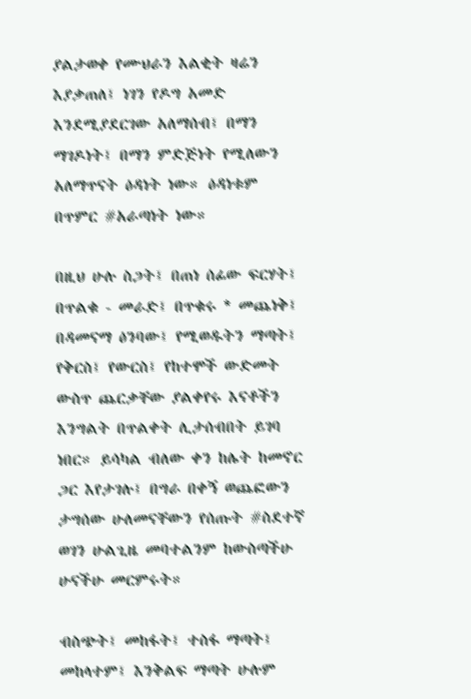ያልታወቀ የሙህራን እልቂት ዛሬን እያቃጠለ፤ ነገን የዶግ አመድ እንደሚያደርገው አለማሰብ፤ በማን ማገዶነት፤ በማን ምድጅነት የሚለውን አለማጥናት ዕዳነት ነው። ዕዳነቱም በጥምር #አራጣነት ነው።

በዚህ ሁሉ ስጋት፤ በጠነ ሰፊው ፍርሃት፤ በጥልቁ - መራድ፤ በጥቁሩ * መጨነቅ፤ በዳመናማ ዕንባው፤ የሚወዱትን ማጣት፤ የቅርስ፤ የውርስ፤ የከተሞች ውድመት ውስጥ ጨርቃቸው ያልቀየሩ እናቶችን እንግልት በጥልቀት ሊታሰብበት ይገባ ነበር። ይሳካል ብለው ቀን ከሌት ከመኖር ጋር እየታገሉ፤ በግራ በቀኝ ወጨፎውን ታግሰው ሁለመናቸውን የሰጡት #ስደተኛ ወገን ሁልጊዜ መባተልንም ከውስጣችሁ ሁናችሁ መርምሩት።

ብስጭት፤ መከፋት፤ ተስፋ ማጣት፤ መከላተም፤ እንቅልፍ ማጣት ሁሉም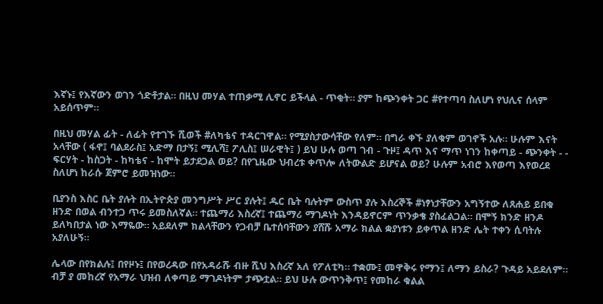እኛኑ፤ የእኛውን ወገን ጎድቶታል። በዚህ መሃል ተጠቃሚ ሊኖር ይችላል - ጥቂት። ያም ከጭንቀት ጋር #የተጣባ ስለሆነ የህሊና ሰላም አይሰጥም።

በዚህ መሃል ፊት - ለፊት የተገኙ ሺወች #ለካቴና ተዳርገዋል። የሚያስታውሳቸው የለም። በግራ ቀኙ ያለቁም ወገኖች አሉ። ሁሉም እናት አላቸው ( ፋኖ፤ ባልደራስ፤ አድማ በታኝ፤ ሚሊሻ፤ ፖሊስ፤ ሠራዊት፤ ) ይህ ሁሉ ወጣ ገብ - ጉዞ፤ ዳጥ እና ማጥ ነገን ከቀጣይ - ጭንቀት - - ፍርሃት - ከስጋት - ከካቴና - ከሞት ይታደጋል ወይ? በየጊዜው ህብረቱ ቀጥሎ ለትውልድ ይሆናል ወይ? ሁሉም አብሮ እየወጣ እየወረደ ስለሆነ ከራሱ ጀምሮ ይመዝነው።

ቢያንስ እስር ቤት ያሉት በኢትዮጵያ መንግሥት ሥር ያሉት፤ ዱር ቤት ባሉትም ውስጥ ያሉ እስረኞች #ነፃነታቸውን አግኝተው ለጸሐይ ይበቁ ዘንድ በወል ብንተጋ ጥሩ ይመስለኛል። ተጨማሪ እስረኛ፤ ተጨማሪ ማገዶነት እንዳይኖርም ጥንቃቄ ያስፈልጋል። በሞኝ ክንድ ዘንዶ ይለካበታል ነው እማዬው። አይደለም ክልላቸውን የጋብቻ ቤተሰባቸውን ያሸሹ አማራ ክልል ቋያነቱን ይቀጥል ዘንድ ሌት ተቀን ሲባትሉ አያለሁኝ።

ሌላው በየክልሉ፤ በየዞኑ፤ በየወረዳው በየአዳራሹ ብዙ ሺህ እስረኛ አለ የፖለቲካ። ተቋሙ፤ መዋቅሩ የማን፤ ለማን ይስራ? ጉዳይ አይደለም። ብቻ ያ መከረኛ የአማራ ህዝብ ለቀጣይ ማገዶነትም ታጭቷል። ይህ ሁሉ ውጥንቅጥ፤ የመከራ ቁልል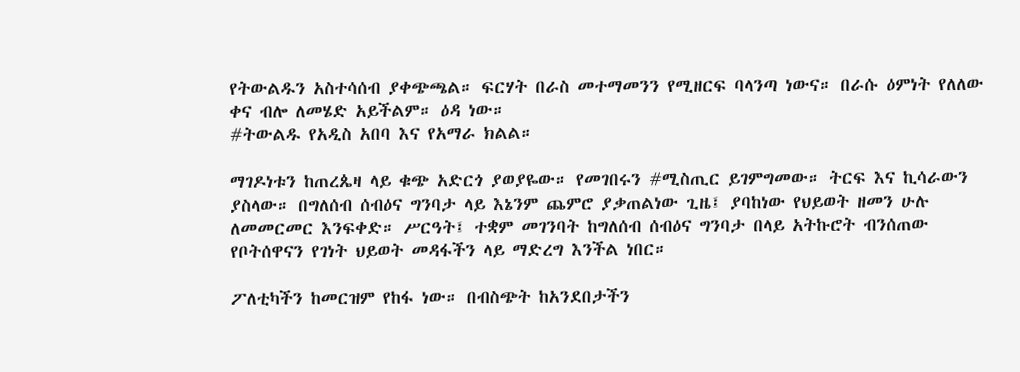የትውልዱን አስተሳሰብ ያቀጭጫል። ፍርሃት በራስ መተማመንን የሚዘርፍ ባላንጣ ነውና። በራሱ ዕምነት የለለው ቀና ብሎ ለመሄድ አይችልም። ዕዳ ነው።
#ትውልዱ የአዲስ አበባ እና የአማራ ክልል።

ማገዶነቱን ከጠረጴዛ ላይ ቁጭ አድርጎ ያወያዬው። የመገበሩን #ሚስጢር ይገምግመው። ትርፍ እና ኪሳራውን ያስላው። በግለሰብ ሰብዕና ግንባታ ላይ እኔንም ጨምሮ ያቃጠልነው ጊዜ፤ ያባከነው የህይወት ዘመን ሁሉ ለመመርመር እንፍቀድ። ሥርዓት፤ ተቋም መገንባት ከግለሰብ ሰብዕና ግንባታ በላይ አትኩሮት ብንሰጠው የቦትሰዋናን የገነት ህይወት መዳፋችን ላይ ማድረግ እንችል ነበር።

ፖለቲካችን ከመርዝም የከፋ ነው። በብስጭት ከአንደበታችን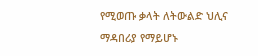የሚወጡ ቃላት ለትውልድ ህሊና ማዳበሪያ የማይሆኑ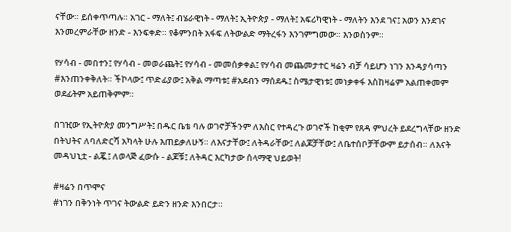ናቸው። ይሰቀጥጣሉ። አገር - ማለት፤ ብሄራዊነት - ማለት፤ ኢትዮጵያ - ማለት፤ አፍሪካዊነት - ማለትን እንደ ገና፤ አወን እንደገና እንመረምራቸው ዘንድ - እንፍቀድ። የቆምንበት አፋፍ ለትውልድ ማትረፋን እንገምግመው። እንወስንም።

የሃሳብ - መበተን፤ የሃሳብ - መወራጨት፤ የሃሳብ - መመሰቃቀል፤ የሃሳብ መጨመታተር ዛሬን ብቻ ሳይሆን ነገን እንዳያሳጣን #እንጠንቀቅለት። ችኮላው፤ ጥድፊያው፤ አቅል ማጣቱ፤ #አደብን ማሰደዱ፤ ስሜታዊነቱ፤ መነቃቀፋ እስከዛሬም አልጠቀመም ወደፊትም አይጠቅምም።

በገዢው የኢትዮጵያ መንግሥት፤ በዱር ቤቴ ባሉ ወገኖቻችንም ለእስር የተዳረጉ ወገኖች ከቂም የጸዳ ምህረት ይደረግላቸው ዘንድ በትህትና ለባለድርሻ አካላት ሁሉ እጠይቃለሁኝ። ለእናታቸው፤ ለትዳራቸው፤ ለልጆቻቸው፤ ለቤተሰቦቻቸውም ይታሰብ። ለእናት መዳህኒቷ - ልጇ፤ ለወላጅ ፈውሱ - ልጆቹ፤ ለትዳር እርካታው ሰላማዊ ህይወት!

#ዛሬን በጥሞና
#ነገን በቅንነት ጥገና ትውልድ ይድን ዘንድ እንበርታ።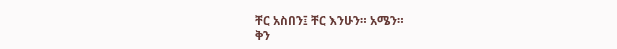ቸር አስበን፤ ቸር እንሁን። አሜን።
ቅን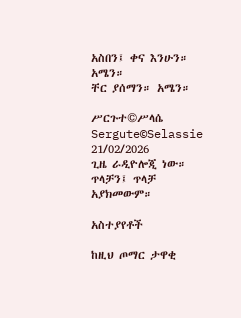አስበን፤ ቀና እንሁን። አሜን።
ቸር ያሰማን። አሜን።

ሥርጉተ©ሥላሴ
Sergute©Selassie
21/02/2026
ጊዜ ራዲዮሎጂ ነው።
ጥላቻን፤ ጥላቻ አያክመውም።

አስተያየቶች

ከዚህ ጦማር ታዋቂ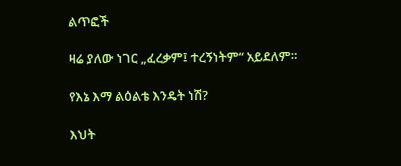ልጥፎች

ዛሬ ያለው ነገር „ፈረቃም፤ ተረኝነትም“ አይደለም።

የእኔ እማ ልዕልቴ እንዴት ነሽ?

እህት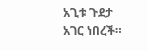አጊቱ ጉደታ አገር ነበረች።